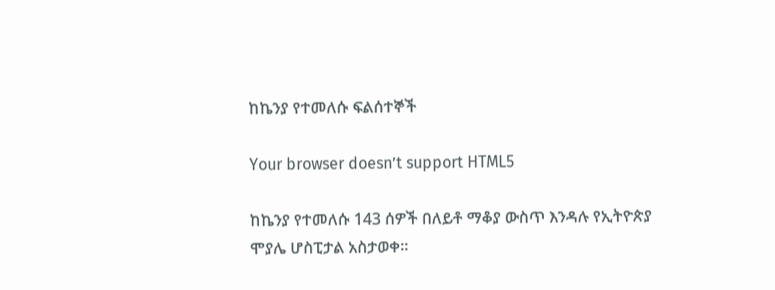ከኬንያ የተመለሱ ፍልሰተኞች

Your browser doesn’t support HTML5

ከኬንያ የተመለሱ 143 ሰዎች በለይቶ ማቆያ ውስጥ እንዳሉ የኢትዮጵያ ሞያሌ ሆስፒታል አስታወቀ።